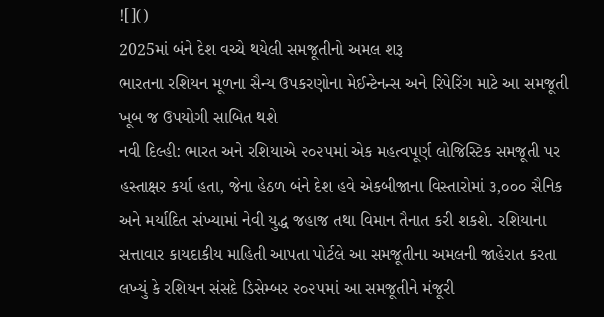![]()
2025માં બંને દેશ વચ્ચે થયેલી સમજૂતીનો અમલ શરૂ
ભારતના રશિયન મૂળના સૈન્ય ઉપકરણોના મેઈન્ટેનન્સ અને રિપેરિંગ માટે આ સમજૂતી ખૂબ જ ઉપયોગી સાબિત થશે
નવી દિલ્હી: ભારત અને રશિયાએ ૨૦૨૫માં એક મહત્વપૂર્ણ લોજિસ્ટિક સમજૂતી પર હસ્તાક્ષર કર્યા હતા, જેના હેઠળ બંને દેશ હવે એકબીજાના વિસ્તારોમાં ૩,૦૦૦ સૈનિક અને મર્યાદિત સંખ્યામાં નેવી યુદ્ધ જહાજ તથા વિમાન તૈનાત કરી શકશે. રશિયાના સત્તાવાર કાયદાકીય માહિતી આપતા પોર્ટલે આ સમજૂતીના અમલની જાહેરાત કરતા લખ્યું કે રશિયન સંસદે ડિસેમ્બર ૨૦૨૫માં આ સમજૂતીને મંજૂરી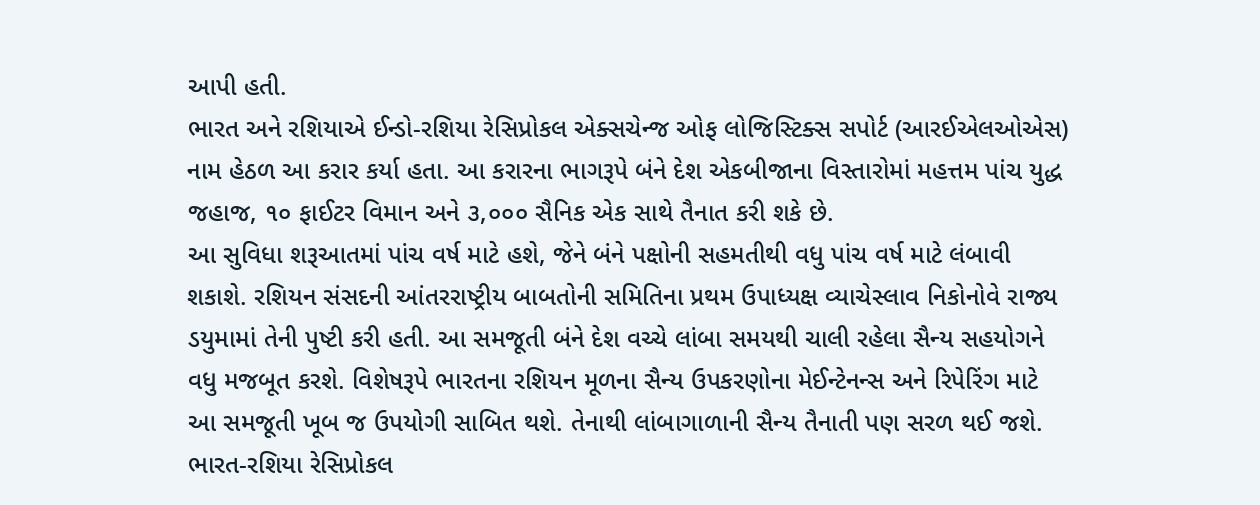આપી હતી.
ભારત અને રશિયાએ ઈન્ડો-રશિયા રેસિપ્રોકલ એક્સચેન્જ ઓફ લોજિસ્ટિક્સ સપોર્ટ (આરઈએલઓએસ) નામ હેઠળ આ કરાર કર્યા હતા. આ કરારના ભાગરૂપે બંને દેશ એકબીજાના વિસ્તારોમાં મહત્તમ પાંચ યુદ્ધ જહાજ, ૧૦ ફાઈટર વિમાન અને ૩,૦૦૦ સૈનિક એક સાથે તૈનાત કરી શકે છે.
આ સુવિધા શરૂઆતમાં પાંચ વર્ષ માટે હશે, જેને બંને પક્ષોની સહમતીથી વધુ પાંચ વર્ષ માટે લંબાવી શકાશે. રશિયન સંસદની આંતરરાષ્ટ્રીય બાબતોની સમિતિના પ્રથમ ઉપાધ્યક્ષ વ્યાચેસ્લાવ નિકોનોવે રાજ્ય ડયુમામાં તેની પુષ્ટી કરી હતી. આ સમજૂતી બંને દેશ વચ્ચે લાંબા સમયથી ચાલી રહેલા સૈન્ય સહયોગને વધુ મજબૂત કરશે. વિશેષરૂપે ભારતના રશિયન મૂળના સૈન્ય ઉપકરણોના મેઈન્ટેનન્સ અને રિપેરિંગ માટે આ સમજૂતી ખૂબ જ ઉપયોગી સાબિત થશે. તેનાથી લાંબાગાળાની સૈન્ય તૈનાતી પણ સરળ થઈ જશે.
ભારત-રશિયા રેસિપ્રોકલ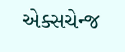એક્સચેન્જ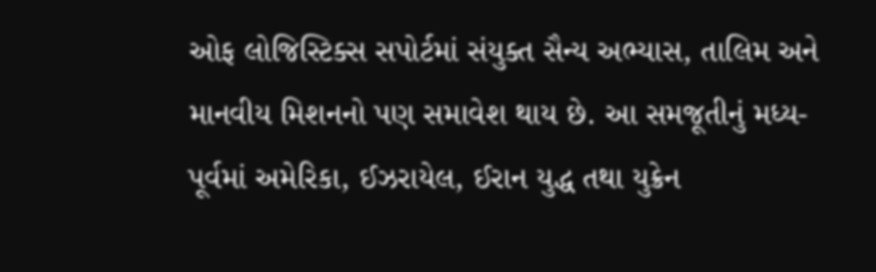ઓફ લોજિસ્ટિક્સ સપોર્ટમાં સંયુક્ત સૈન્ય અભ્યાસ, તાલિમ અને માનવીય મિશનનો પણ સમાવેશ થાય છે. આ સમજૂતીનું મધ્ય-પૂર્વમાં અમેરિકા, ઈઝરાયેલ, ઈરાન યુદ્ધ તથા યુક્રેન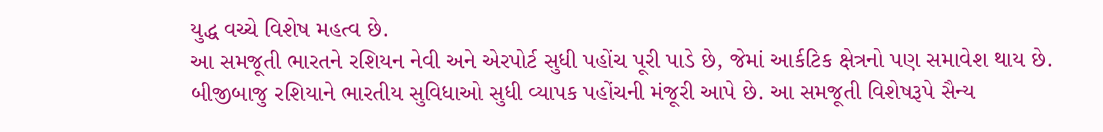યુદ્ધ વચ્ચે વિશેષ મહત્વ છે.
આ સમજૂતી ભારતને રશિયન નેવી અને એરપોર્ટ સુધી પહોંચ પૂરી પાડે છે, જેમાં આર્કટિક ક્ષેત્રનો પણ સમાવેશ થાય છે. બીજીબાજુ રશિયાને ભારતીય સુવિધાઓ સુધી વ્યાપક પહોંચની મંજૂરી આપે છે. આ સમજૂતી વિશેષરૂપે સૈન્ય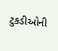ટુકડીઓની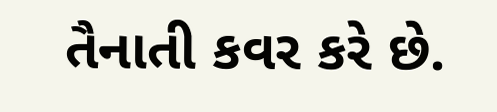તૈનાતી કવર કરે છે.